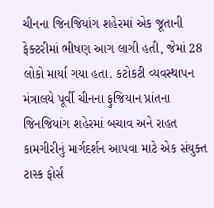ચીનના જિનજિયાંગ શહેરમાં એક જૂતાની ફેક્ટરીમાં ભીષણ આગ લાગી હતી, જેમાં 28 લોકો માર્યા ગયા હતા. કટોકટી વ્યવસ્થાપન મંત્રાલયે પૂર્વી ચીનના ફુજિયાન પ્રાંતના જિનજિયાંગ શહેરમાં બચાવ અને રાહત કામગીરીનું માર્ગદર્શન આપવા માટે એક સંયુક્ત ટાસ્ક ફોર્સ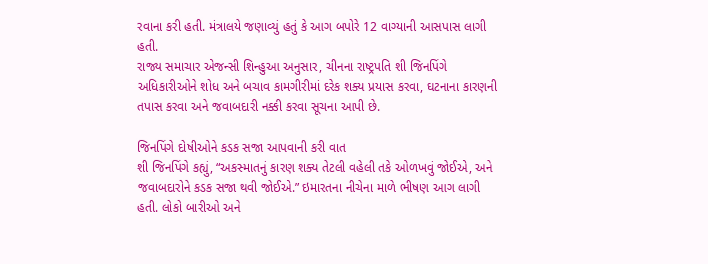રવાના કરી હતી. મંત્રાલયે જણાવ્યું હતું કે આગ બપોરે 12 વાગ્યાની આસપાસ લાગી હતી.
રાજ્ય સમાચાર એજન્સી શિન્હુઆ અનુસાર, ચીનના રાષ્ટ્રપતિ શી જિનપિંગે અધિકારીઓને શોધ અને બચાવ કામગીરીમાં દરેક શક્ય પ્રયાસ કરવા, ઘટનાના કારણની તપાસ કરવા અને જવાબદારી નક્કી કરવા સૂચના આપી છે.

જિનપિંગે દોષીઓને કડક સજા આપવાની કરી વાત
શી જિનપિંગે કહ્યું, “અકસ્માતનું કારણ શક્ય તેટલી વહેલી તકે ઓળખવું જોઈએ, અને જવાબદારોને કડક સજા થવી જોઈએ.” ઇમારતના નીચેના માળે ભીષણ આગ લાગી હતી. લોકો બારીઓ અને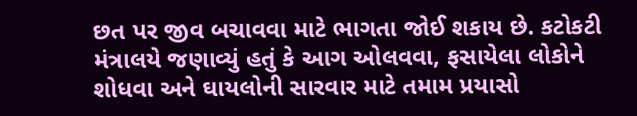છત પર જીવ બચાવવા માટે ભાગતા જોઈ શકાય છે. કટોકટી મંત્રાલયે જણાવ્યું હતું કે આગ ઓલવવા, ફસાયેલા લોકોને શોધવા અને ઘાયલોની સારવાર માટે તમામ પ્રયાસો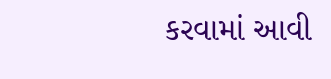કરવામાં આવી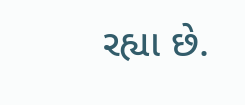રહ્યા છે.